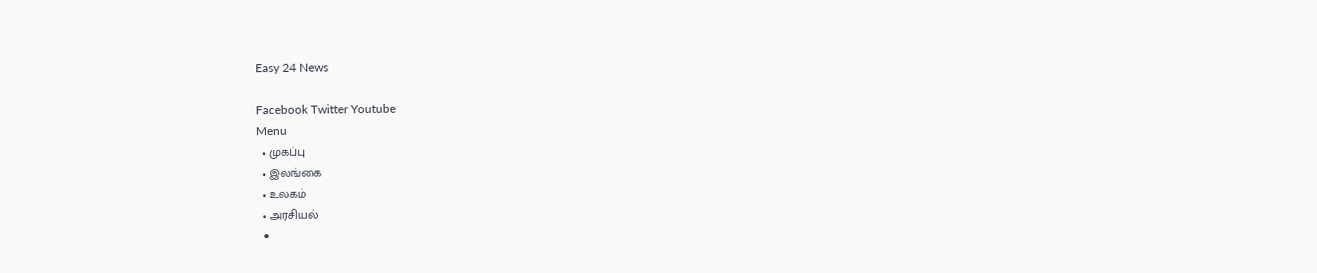Easy 24 News

Facebook Twitter Youtube
Menu
  • முகப்பு
  • இலங்கை
  • உலகம்
  • அரசியல்
  •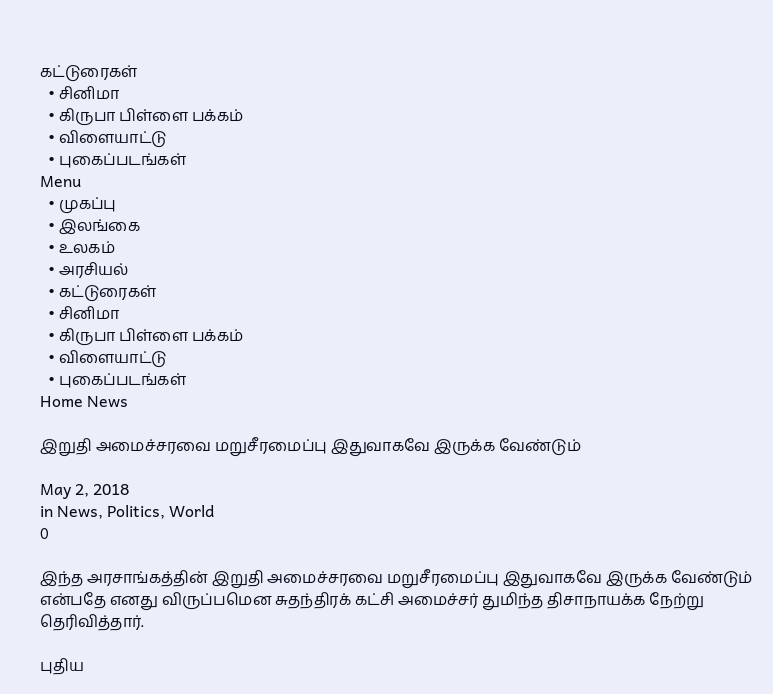கட்டுரைகள்
  • சினிமா
  • கிருபா பிள்ளை பக்கம்
  • விளையாட்டு
  • புகைப்படங்கள்
Menu
  • முகப்பு
  • இலங்கை
  • உலகம்
  • அரசியல்
  • கட்டுரைகள்
  • சினிமா
  • கிருபா பிள்ளை பக்கம்
  • விளையாட்டு
  • புகைப்படங்கள்
Home News

இறுதி அமைச்சரவை மறுசீரமைப்பு இதுவாகவே இருக்க வேண்டும்

May 2, 2018
in News, Politics, World
0

இந்த அரசாங்கத்தின் இறுதி அமைச்சரவை மறுசீரமைப்பு இதுவாகவே இருக்க வேண்டும் என்பதே எனது விருப்பமென சுதந்திரக் கட்சி அமைச்சர் துமிந்த திசாநாயக்க நேற்று தெரிவித்தார்.

புதிய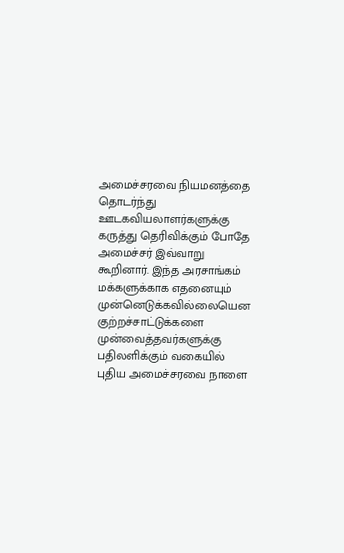அமைச்சரவை நியமனத்தை தொடர்ந்து ஊடகவியலாளர்களுக்கு கருத்து தெரிவிக்கும் போதே அமைச்சர் இவ்வாறு கூறினார். இந்த அரசாங்கம் மக்களுக்காக எதனையும் முன்னெடுக்கவில்லையென குற்றச்சாட்டுக்களை முன்வைத்தவர்களுக்கு பதிலளிக்கும் வகையில் புதிய அமைச்சரவை நாளை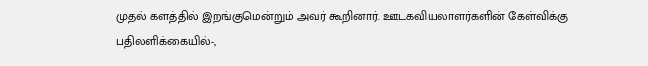முதல் களத்தில் இறங்குமென்றும் அவர் கூறினார். ஊடகவியலாளர்களின் கேள்விக்கு பதிலளிக்கையில்-,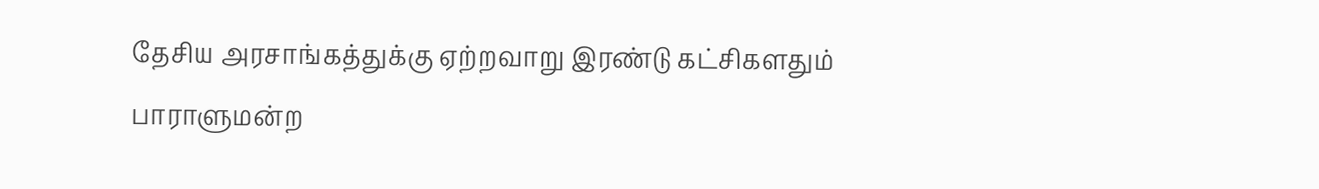தேசிய அரசாங்கத்துக்கு ஏற்றவாறு இரண்டு கட்சிகளதும் பாராளுமன்ற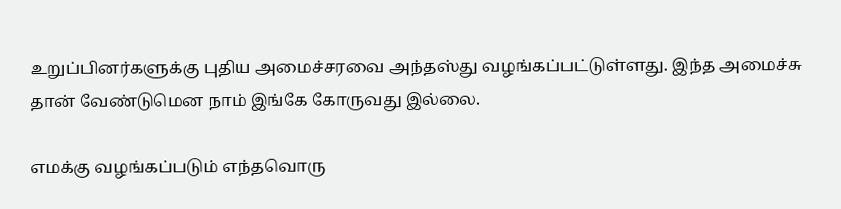உறுப்பினர்களுக்கு புதிய அமைச்சரவை அந்தஸ்து வழங்கப்பட்டுள்ளது. இந்த அமைச்சு தான் வேண்டுமென நாம் இங்கே கோருவது இல்லை.

எமக்கு வழங்கப்படும் எந்தவொரு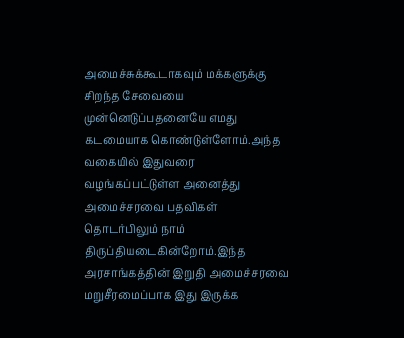அமைச்சுக்கூடாகவும் மக்களுக்கு சிறந்த சேவையை முன்னெடுப்பதனையே எமது கடமையாக கொண்டுள்ளோம்.அந்த வகையில் இதுவரை வழங்கப்பட்டுள்ள அனைத்து அமைச்சரவை பதவிகள் தொடர்பிலும் நாம் திருப்தியடைகின்றோம்.இந்த அரசாங்கத்தின் இறுதி அமைச்சரவை மறுசீரமைப்பாக இது இருக்க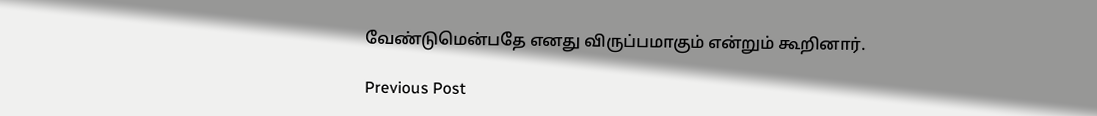வேண்டுமென்பதே எனது விருப்பமாகும் என்றும் கூறினார்.

Previous Post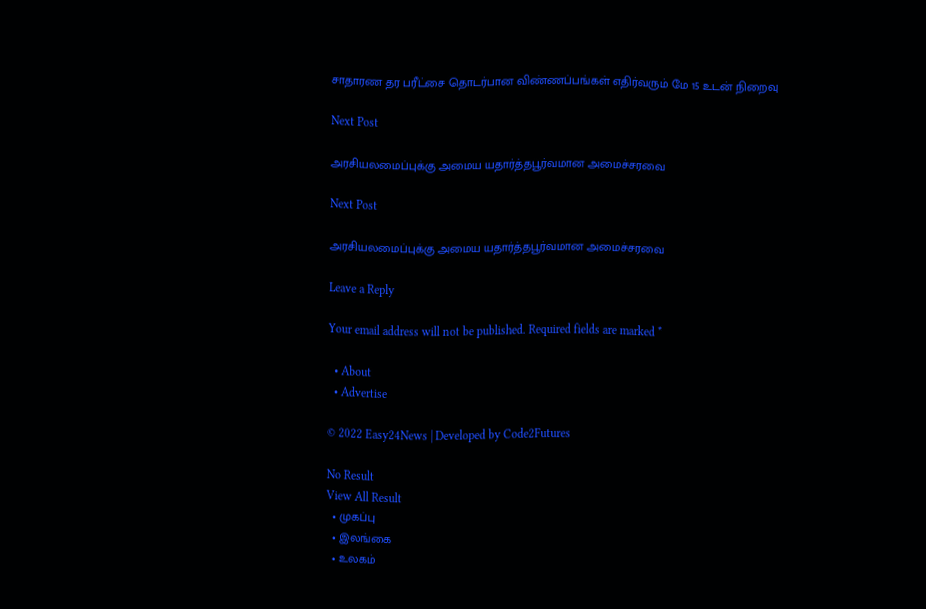சாதாரண தர பரீட்சை தொடர்பான விண்ணப்பங்கள் எதிர்வரும் மே 15 உடன் நிறைவு

Next Post

அரசியலமைப்புக்கு அமைய யதார்த்தபூர்வமான அமைச்சரவை

Next Post

அரசியலமைப்புக்கு அமைய யதார்த்தபூர்வமான அமைச்சரவை

Leave a Reply

Your email address will not be published. Required fields are marked *

  • About
  • Advertise

© 2022 Easy24News | Developed by Code2Futures

No Result
View All Result
  • முகப்பு
  • இலங்கை
  • உலகம்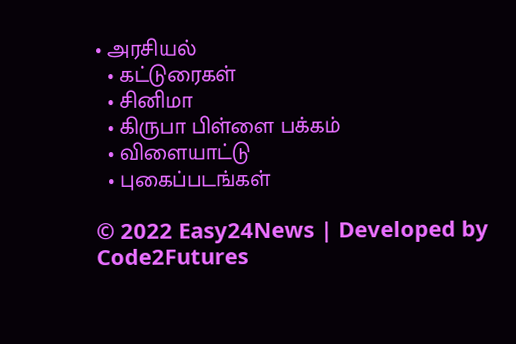• அரசியல்
  • கட்டுரைகள்
  • சினிமா
  • கிருபா பிள்ளை பக்கம்
  • விளையாட்டு
  • புகைப்படங்கள்

© 2022 Easy24News | Developed by Code2Futures